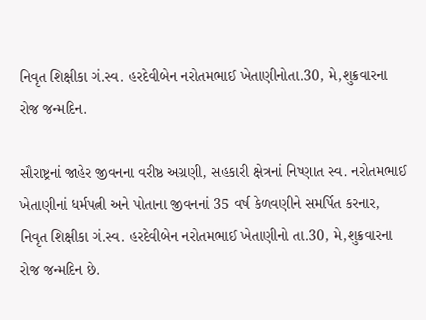નિવૃત શિક્ષીકા ગં.સ્વ. હરદેવીબેન નરોતમભાઈ ખેતાણીનોતા.30, મે,શુક્રવારના રોજ જન્મદિન.

સૌરાષ્ટ્રનાં જાહેર જીવનના વરીષ્ઠ અગ્રણી, સહકારી ક્ષેત્રનાં નિષ્ણાત સ્વ. નરોતમભાઈ ખેતાણીનાં ધર્મપત્ની અને પોતાના જીવનનાં 35 વર્ષ કેળવણીને સમર્પિત કરનાર, નિવૃત શિક્ષીકા ગં.સ્વ. હરદેવીબેન નરોતમભાઈ ખેતાણીનો તા.30, મે,શુક્રવારના રોજ જન્મદિન છે.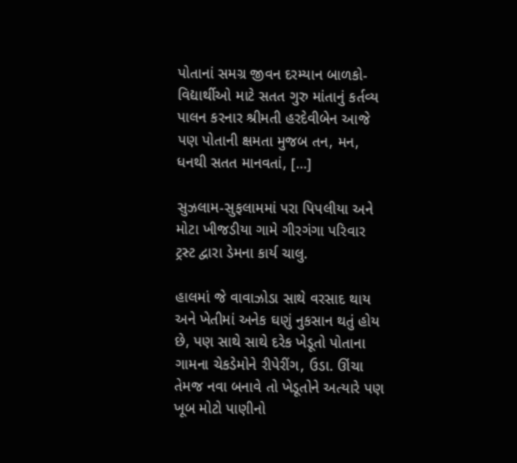પોતાનાં સમગ્ર જીવન દરમ્યાન બાળકો-વિદ્યાર્થીઓ માટે સતત ગુરુ માંતાનું કર્તવ્ય પાલન કરનાર શ્રીમતી હરદેવીબેન આજે પણ પોતાની ક્ષમતા મુજબ તન, મન, ધનથી સતત માનવતાં, […]

સુઝલામ-સુફલામમાં પરા પિપલીયા અને મોટા ખીજડીયા ગામે ગીરગંગા પરિવાર ટ્રસ્ટ દ્વારા ડેમના કાર્ય ચાલુ.

હાલમાં જે વાવાઝોડા સાથે વરસાદ થાય અને ખેતીમાં અનેક ઘણું નુકસાન થતું હોય છે, પણ સાથે સાથે દરેક ખેડૂતો પોતાના ગામના ચેકડેમોને રીપેરીંગ, ઉડા. ઊંચા તેમજ નવા બનાવે તો ખેડૂતોને અત્યારે પણ ખૂબ મોટો પાણીનો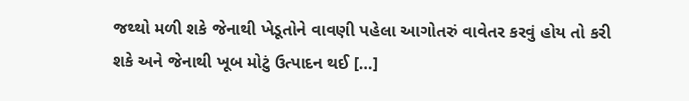જથ્થો મળી શકે જેનાથી ખેડૂતોને વાવણી પહેલા આગોતરું વાવેતર કરવું હોય તો કરી શકે અને જેનાથી ખૂબ મોટું ઉત્પાદન થઈ […]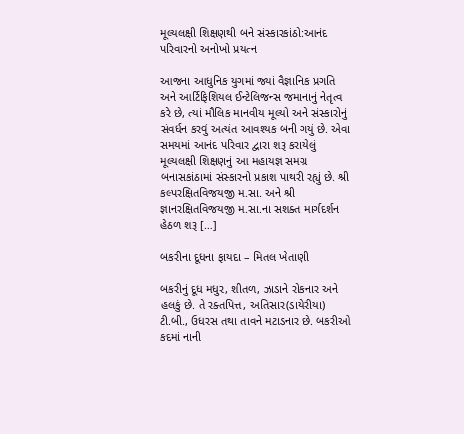મૂલ્યલક્ષી શિક્ષણથી બને સંસ્કારકાંઠો:આનંદ પરિવારનો અનોખો પ્રયત્ન

આજના આધુનિક યુગમાં જ્યાં વૈજ્ઞાનિક પ્રગતિ અને આર્ટિફિશિયલ ઈન્ટેલિજન્સ જમાનાનું નેતૃત્વ કરે છે, ત્યાં મૌલિક માનવીય મૂલ્યો અને સંસ્કારોનું સંવર્ધન કરવું અત્યંત આવશ્યક બની ગયું છે. એવા સમયમાં આનંદ પરિવાર દ્વારા શરૂ કરાયેલું મૂલ્યલક્ષી શિક્ષણનું આ મહાયજ્ઞ સમગ્ર બનાસકાંઠામાં સંસ્કારનો પ્રકાશ પાથરી રહ્યું છે. શ્રી કલ્પરક્ષિતવિજયજી મ.સા. અને શ્રી જ્ઞાનરક્ષિતવિજયજી મ.સા.ના સશક્ત માર્ગદર્શન હેઠળ શરૂ […]

બકરીના દૂધના ફાયદા – મિતલ ખેતાણી

બકરીનું દૂધ મધુર, શીતળ, ઝાડાને રોકનાર અને હલકું છે. તે રક્તપિત્ત, અતિસાર(ડાયેરીયા) ટી.બી., ઉધરસ તથા તાવને મટાડનાર છે. બકરીઓ કદમાં નાની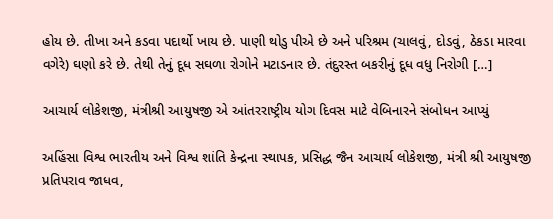હોય છે. તીખા અને કડવા પદાર્થો ખાય છે. પાણી થોડુ પીએ છે અને પરિશ્રમ (ચાલવું, દોડવું, ઠેકડા મારવા વગેરે) ઘણો કરે છે. તેથી તેનું દૂધ સઘળા રોગોને મટાડનાર છે. તંદુરસ્ત બકરીનું દૂધ વધુ નિરોગી […]

આચાર્ય લોકેશજી, મંત્રીશ્રી આયુષજી એ આંતરરાષ્ટ્રીય યોગ દિવસ માટે વેબિનારને સંબોધન આપ્યું

અહિંસા વિશ્વ ભારતીય અને વિશ્વ શાંતિ કેન્દ્રના સ્થાપક, પ્રસિદ્ધ જૈન આચાર્ય લોકેશજી, મંત્રી શ્રી આયુષજી પ્રતિપરાવ જાધવ,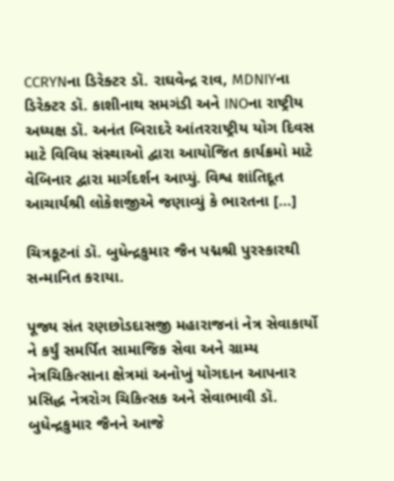CCRYNના ડિરેક્ટર ડૉ. રાઘવેન્દ્ર રાવ, MDNIYના ડિરેક્ટર ડૉ. કાશીનાથ સમગંડી અને INOના રાષ્ટ્રીય અધ્યક્ષ ડૉ. અનંત બિરાદરે આંતરરાષ્ટ્રીય યોગ દિવસ માટે વિવિધ સંસ્થાઓ દ્વારા આયોજિત કાર્યક્રમો માટે વેબિનાર દ્વારા માર્ગદર્શન આપ્યું. વિશ્વ શાંતિદૂત આચાર્યશ્રી લોકેશજીએ જણાવ્યું કે ભારતના […]

ચિત્રકૂટનાં ડૉ. બુધેન્દ્રકુમાર જૈન પદ્મશ્રી પુરસ્કારથી સન્માનિત કરાયા.

પૂજ્ય સંત રણછોડદાસજી મહારાજનાં નેત્ર સેવાકાર્યો ને કર્યું સમર્પિત સામાજિક સેવા અને ગ્રામ્ય નેત્રચિકિત્સાના ક્ષેત્રમાં અનોખું યોગદાન આપનાર પ્રસિદ્ધ નેત્રરોગ ચિકિત્સક અને સેવાભાવી ડૉ. બુધેન્દ્રકુમાર જૈનને આજે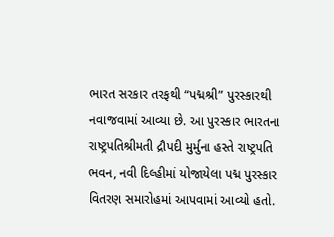ભારત સરકાર તરફથી “પદ્મશ્રી” પુરસ્કારથી નવાજવામાં આવ્યા છે. આ પુરસ્કાર ભારતના રાષ્ટ્રપતિશ્રીમતી દ્રૌપદી મુર્મુના હસ્તે રાષ્ટ્રપતિ ભવન, નવી દિલ્હીમાં યોજાયેલા પદ્મ પુરસ્કાર વિતરણ સમારોહમાં આપવામાં આવ્યો હતો.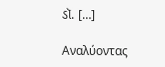ડૉ. […]

Αναλύοντας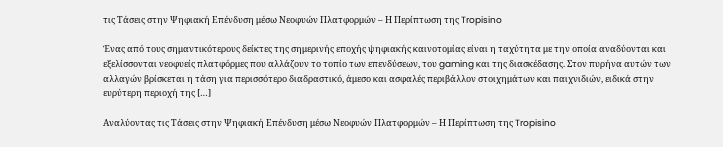τις Τάσεις στην Ψηφιακή Επένδυση μέσω Νεοφυών Πλατφορμών – Η Περίπτωση της Tropisino

Ένας από τους σημαντικότερους δείκτες της σημερινής εποχής ψηφιακής καινοτομίας είναι η ταχύτητα με την οποία αναδύονται και εξελίσσονται νεοφυείς πλατφόρμες που αλλάζουν το τοπίο των επενδύσεων, του gaming και της διασκέδασης. Στον πυρήνα αυτών των αλλαγών βρίσκεται η τάση για περισσότερο διαδραστικό, άμεσο και ασφαλές περιβάλλον στοιχημάτων και παιχνιδιών, ειδικά στην ευρύτερη περιοχή της […]

Αναλύοντας τις Τάσεις στην Ψηφιακή Επένδυση μέσω Νεοφυών Πλατφορμών – Η Περίπτωση της Tropisino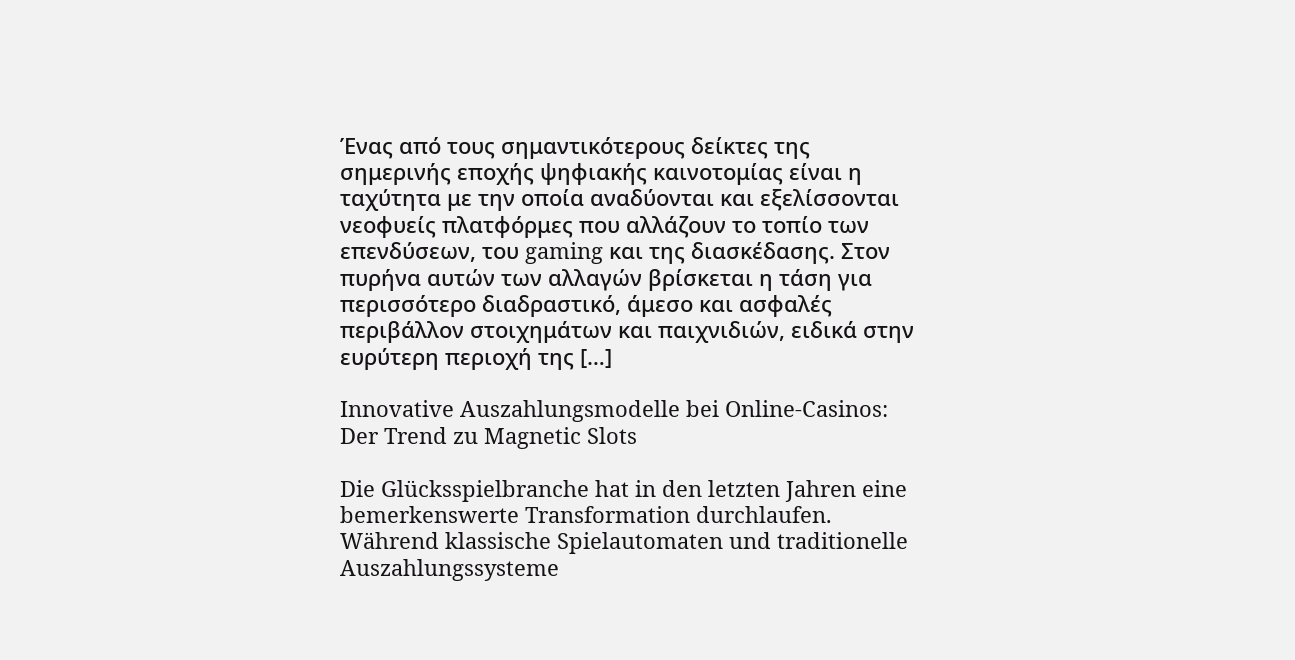Ένας από τους σημαντικότερους δείκτες της σημερινής εποχής ψηφιακής καινοτομίας είναι η ταχύτητα με την οποία αναδύονται και εξελίσσονται νεοφυείς πλατφόρμες που αλλάζουν το τοπίο των επενδύσεων, του gaming και της διασκέδασης. Στον πυρήνα αυτών των αλλαγών βρίσκεται η τάση για περισσότερο διαδραστικό, άμεσο και ασφαλές περιβάλλον στοιχημάτων και παιχνιδιών, ειδικά στην ευρύτερη περιοχή της […]

Innovative Auszahlungsmodelle bei Online-Casinos: Der Trend zu Magnetic Slots

Die Glücksspielbranche hat in den letzten Jahren eine bemerkenswerte Transformation durchlaufen. Während klassische Spielautomaten und traditionelle Auszahlungssysteme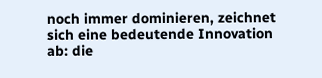noch immer dominieren, zeichnet sich eine bedeutende Innovation ab: die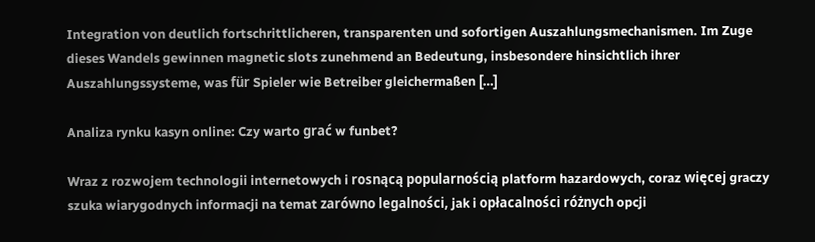Integration von deutlich fortschrittlicheren, transparenten und sofortigen Auszahlungsmechanismen. Im Zuge dieses Wandels gewinnen magnetic slots zunehmend an Bedeutung, insbesondere hinsichtlich ihrer Auszahlungssysteme, was für Spieler wie Betreiber gleichermaßen […]

Analiza rynku kasyn online: Czy warto grać w funbet?

Wraz z rozwojem technologii internetowych i rosnącą popularnością platform hazardowych, coraz więcej graczy szuka wiarygodnych informacji na temat zarówno legalności, jak i opłacalności różnych opcji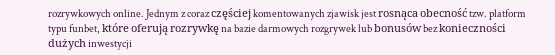rozrywkowych online. Jednym z coraz częściej komentowanych zjawisk jest rosnąca obecność tzw. platform typu funbet, które oferują rozrywkę na bazie darmowych rozgrywek lub bonusów bez konieczności dużych inwestycji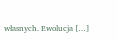własnych. Ewolucja […]